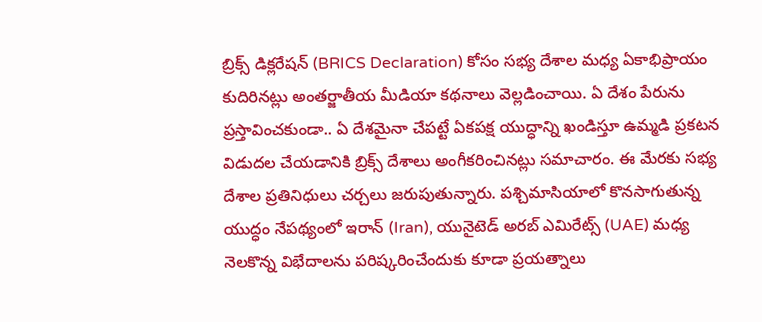బ్రిక్స్ డిక్లరేషన్ (BRICS Declaration) కోసం సభ్య దేశాల మధ్య ఏకాభిప్రాయం కుదిరినట్లు అంతర్జాతీయ మీడియా కథనాలు వెల్లడించాయి. ఏ దేశం పేరును ప్రస్తావించకుండా.. ఏ దేశమైనా చేపట్టే ఏకపక్ష యుద్ధాన్ని ఖండిస్తూ ఉమ్మడి ప్రకటన విడుదల చేయడానికి బ్రిక్స్ దేశాలు అంగీకరించినట్లు సమాచారం. ఈ మేరకు సభ్య దేశాల ప్రతినిధులు చర్చలు జరుపుతున్నారు. పశ్చిమాసియాలో కొనసాగుతున్న యుద్ధం నేపథ్యంలో ఇరాన్ (Iran), యునైటెడ్ అరబ్ ఎమిరేట్స్ (UAE) మధ్య నెలకొన్న విభేదాలను పరిష్కరించేందుకు కూడా ప్రయత్నాలు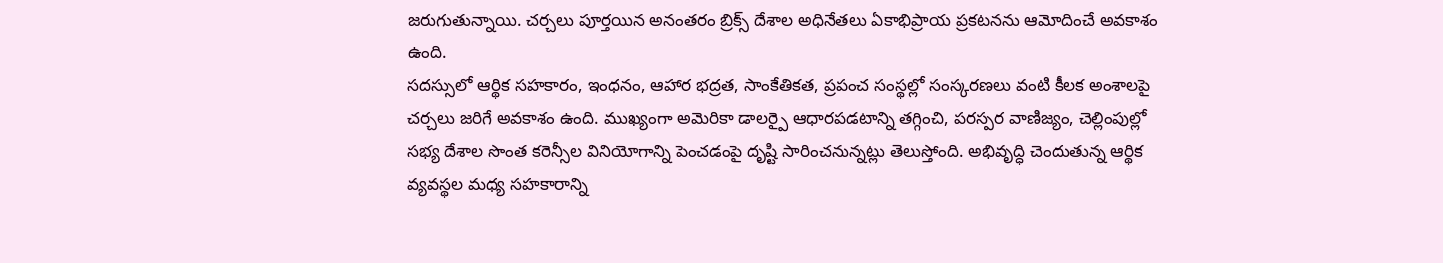జరుగుతున్నాయి. చర్చలు పూర్తయిన అనంతరం బ్రిక్స్ దేశాల అధినేతలు ఏకాభిప్రాయ ప్రకటనను ఆమోదించే అవకాశం ఉంది.
సదస్సులో ఆర్థిక సహకారం, ఇంధనం, ఆహార భద్రత, సాంకేతికత, ప్రపంచ సంస్థల్లో సంస్కరణలు వంటి కీలక అంశాలపై చర్చలు జరిగే అవకాశం ఉంది. ముఖ్యంగా అమెరికా డాలర్పై ఆధారపడటాన్ని తగ్గించి, పరస్పర వాణిజ్యం, చెల్లింపుల్లో సభ్య దేశాల సొంత కరెన్సీల వినియోగాన్ని పెంచడంపై దృష్టి సారించనున్నట్లు తెలుస్తోంది. అభివృద్ధి చెందుతున్న ఆర్థిక వ్యవస్థల మధ్య సహకారాన్ని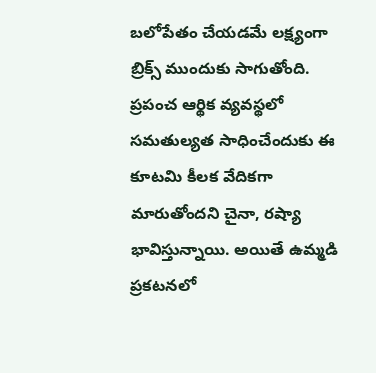బలోపేతం చేయడమే లక్ష్యంగా బ్రిక్స్ ముందుకు సాగుతోంది. ప్రపంచ ఆర్థిక వ్యవస్థలో సమతుల్యత సాధించేందుకు ఈ కూటమి కీలక వేదికగా మారుతోందని చైనా, రష్యా భావిస్తున్నాయి. అయితే ఉమ్మడి ప్రకటనలో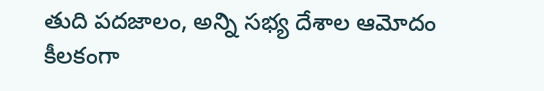తుది పదజాలం, అన్ని సభ్య దేశాల ఆమోదం కీలకంగా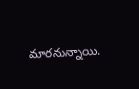మారనున్నాయి.